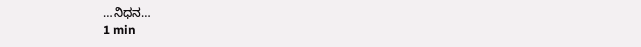…ನಿಧನ…
1 min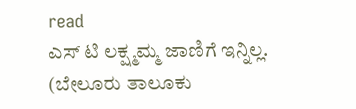read
ಎಸ್ ಟಿ ಲಕ್ಷ್ಮಮ್ಮ ಜಾಣಿಗೆ ಇನ್ನಿಲ್ಲ.
(ಬೇಲೂರು ತಾಲೂಕು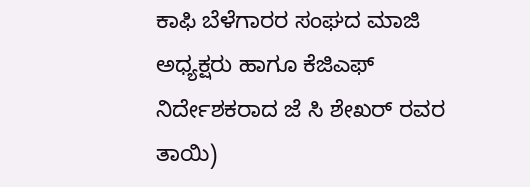ಕಾಫಿ ಬೆಳೆಗಾರರ ಸಂಘದ ಮಾಜಿ ಅಧ್ಯಕ್ಷರು ಹಾಗೂ ಕೆಜಿಎಫ್ ನಿರ್ದೇಶಕರಾದ ಜೆ ಸಿ ಶೇಖರ್ ರವರ ತಾಯಿ)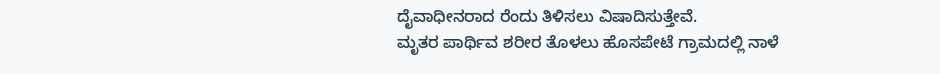ದೈವಾಧೀನರಾದ ರೆಂದು ತಿಳಿಸಲು ವಿಷಾದಿಸುತ್ತೇವೆ.
ಮೃತರ ಪಾರ್ಥಿವ ಶರೀರ ತೊಳಲು ಹೊಸಪೇಟೆ ಗ್ರಾಮದಲ್ಲಿ ನಾಳೆ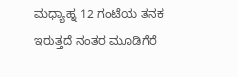ಮಧ್ಯಾಹ್ನ 12 ಗಂಟೆಯ ತನಕ ಇರುತ್ತದೆ ನಂತರ ಮೂಡಿಗೆರೆ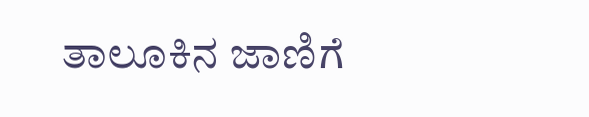ತಾಲೂಕಿನ ಜಾಣಿಗೆ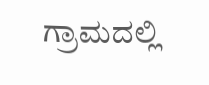ಗ್ರಾಮದಲ್ಲಿ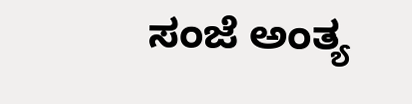ಸಂಜೆ ಅಂತ್ಯ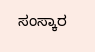ಸಂಸ್ಕಾರ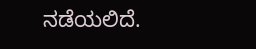ನಡೆಯಲಿದೆ.